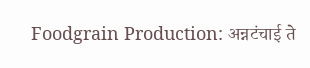Foodgrain Production: अन्नटंचाई ते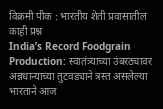विक्रमी पीक : भारतीय शेती प्रवासातील काही प्रश्न
India’s Record Foodgrain Production: स्वातंत्र्याच्या उंबरठ्यावर अन्नधान्याच्या तुटवड्याने त्रस्त असलेल्या भारताने आज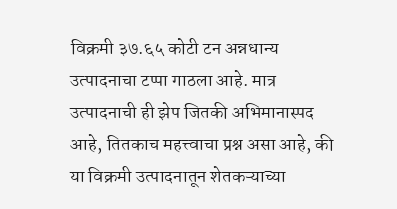विक्रमी ३७.६५ कोटी टन अन्नधान्य उत्पादनाचा टप्पा गाठला आहे. मात्र उत्पादनाची ही झेप जितकी अभिमानास्पद आहे, तितकाच महत्त्वाचा प्रश्न असा आहे, की या विक्रमी उत्पादनातून शेतकऱ्याच्या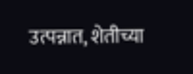उत्पन्नात, शेतीच्या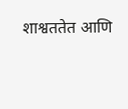शाश्वततेत आणि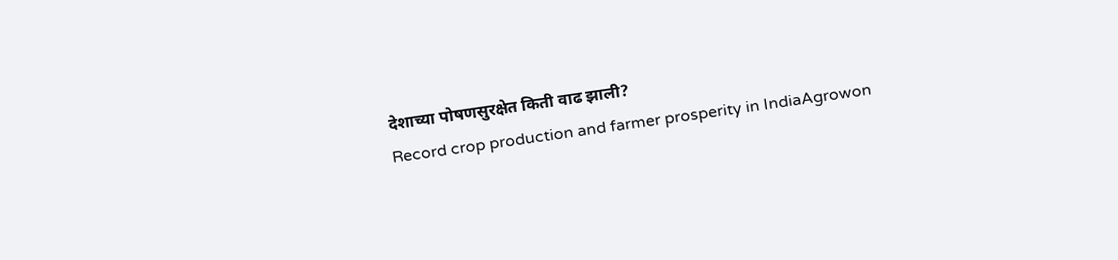देशाच्या पोषणसुरक्षेत किती वाढ झाली?
Record crop production and farmer prosperity in IndiaAgrowon